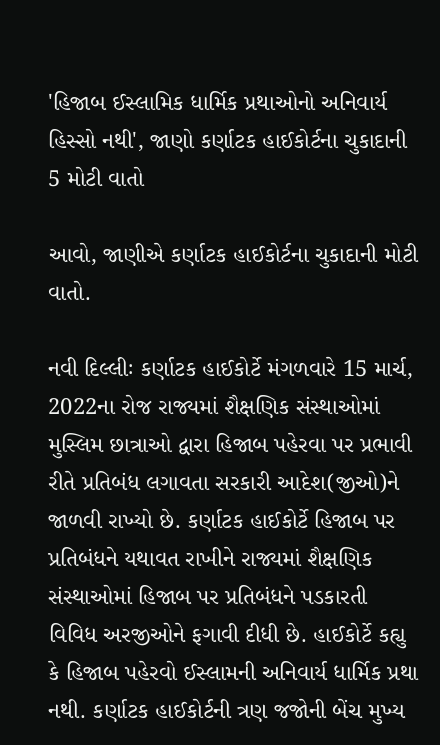'હિજાબ ઈસ્લામિક ધાર્મિક પ્રથાઓનો અનિવાર્ય હિસ્સો નથી', જાણો કર્ણાટક હાઈકોર્ટના ચુકાદાની 5 મોટી વાતો

આવો, જાણીએ કર્ણાટક હાઈકોર્ટના ચુકાદાની મોટી વાતો.

નવી દિલ્લીઃ કર્ણાટક હાઈકોર્ટે મંગળવારે 15 માર્ચ, 2022ના રોજ રાજ્યમાં શૈક્ષણિક સંસ્થાઓમાં મુસ્લિમ છાત્રાઓ દ્વારા હિજાબ પહેરવા પર પ્રભાવી રીતે પ્રતિબંધ લગાવતા સરકારી આદેશ(જીઓ)ને જાળવી રાખ્યો છે. કર્ણાટક હાઈકોર્ટે હિજાબ પર પ્રતિબંધને યથાવત રાખીને રાજ્યમાં શૈક્ષણિક સંસ્થાઓમાં હિજાબ પર પ્રતિબંધને પડકારતી વિવિધ અરજીઓને ફગાવી દીધી છે. હાઈકોર્ટે કહ્યુ કે હિજાબ પહેરવો ઈસ્લામની અનિવાર્ય ધાર્મિક પ્રથા નથી. કર્ણાટક હાઈકોર્ટની ત્રણ જજોની બેંચ મુખ્ય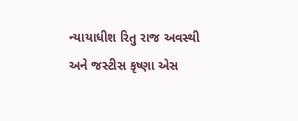ન્યાયાધીશ રિતુ રાજ અવસ્થી અને જસ્ટીસ કૃષ્ણા એસ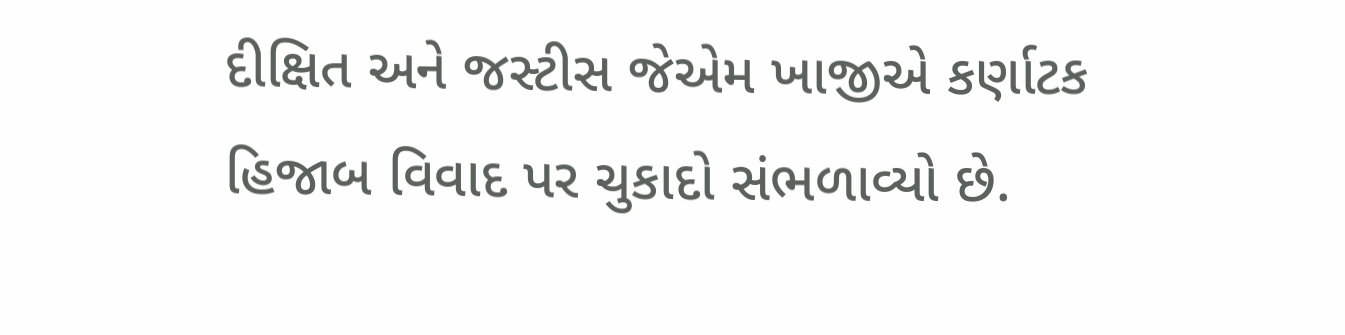દીક્ષિત અને જસ્ટીસ જેએમ ખાજીએ કર્ણાટક હિજાબ વિવાદ પર ચુકાદો સંભળાવ્યો છે.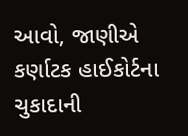આવો, જાણીએ કર્ણાટક હાઈકોર્ટના ચુકાદાની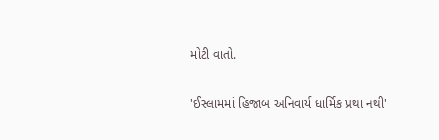મોટી વાતો.

'ઈસ્લામમાં હિજાબ અનિવાર્ય ધાર્મિક પ્રથા નથી'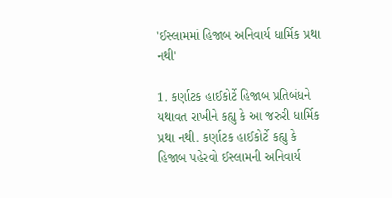'ઈસ્લામમાં હિજાબ અનિવાર્ય ધાર્મિક પ્રથા નથી'

1. કર્ણાટક હાઈકોર્ટે હિજાબ પ્રતિબંધને યથાવત રાખીને કહ્યુ કે આ જરુરી ધાર્મિક પ્રથા નથી. કર્ણાટક હાઈકોર્ટે કહ્યુ કે હિજાબ પહેરવો ઈસ્લામની અનિવાર્ય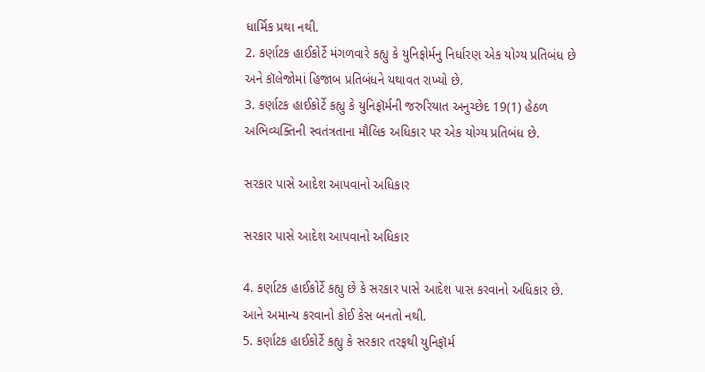ધાર્મિક પ્રથા નથી.
2. કર્ણાટક હાઈકોર્ટે મંગળવારે કહ્યુ કે યુનિફોર્મનુ નિર્ધારણ એક યોગ્ય પ્રતિબંધ છે અને કૉલેજોમાં હિજાબ પ્રતિબંધને યથાવત રાખ્યો છે.
3. કર્ણાટક હાઈકોર્ટે કહ્યુ કે યુનિફૉર્મની જરુરિયાત અનુચ્છેદ 19(1) હેઠળ અભિવ્યક્તિની સ્વતંત્રતાના મૌલિક અધિકાર પર એક યોગ્ય પ્રતિબંધ છે.

સરકાર પાસે આદેશ આપવાનો અધિકાર

સરકાર પાસે આદેશ આપવાનો અધિકાર

4. કર્ણાટક હાઈકોર્ટે કહ્યુ છે કે સરકાર પાસે આદેશ પાસ કરવાનો અધિકાર છે. આને અમાન્ય કરવાનો કોઈ કેસ બનતો નથી.
5. કર્ણાટક હાઈકોર્ટે કહ્યુ કે સરકાર તરફથી યુનિફૉર્મ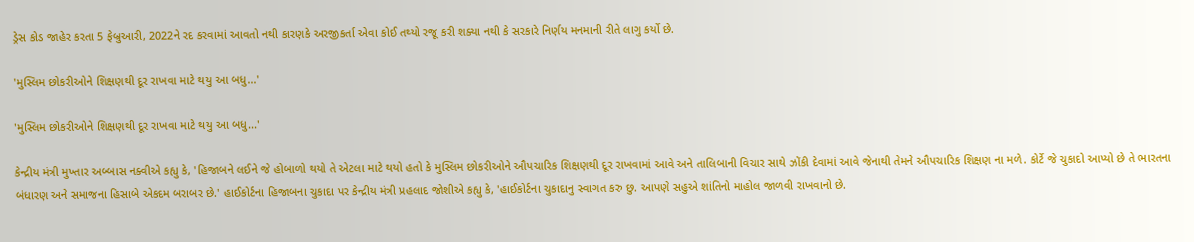ડ્રેસ કોડ જાહેર કરતા 5 ફેબ્રુઆરી, 2022ને રદ કરવામાં આવતો નથી કારણકે અરજીકર્તા એવા કોઈ તથ્યો રજૂ કરી શક્યા નથી કે સરકારે નિર્ણય મનમાની રીતે લાગુ કર્યો છે.

'મુસ્લિમ છોકરીઓને શિક્ષણથી દૂર રાખવા માટે થયુ આ બધુ...'

'મુસ્લિમ છોકરીઓને શિક્ષણથી દૂર રાખવા માટે થયુ આ બધુ...'

કેન્દ્રીય મંત્રી મુખ્તાર અબ્બાસ નક્વીએ કહ્યુ કે, 'હિજાબને લઈને જે હોબાળો થયો તે એટલા માટે થયો હતો કે મુસ્લિમ છોકરીઓને ઔપચારિક શિક્ષણથી દૂર રાખવામાં આવે અને તાલિબાની વિચાર સાથે ઝોંકી દેવામાં આવે જેનાથી તેમને ઔપચારિક શિક્ષણ ના મળે. કોર્ટે જે ચુકાદો આપ્યો છે તે ભારતના બંધારણ અને સમાજના હિસાબે એકદમ બરાબર છે.' હાઈકોર્ટના હિજાબના ચુકાદા પર કેન્દ્રીય મંત્રી પ્રહલાદ જોશીએ કહ્યુ કે, 'હાઈકોર્ટના ચુકાદાનુ સ્વાગત કરુ છુ. આપણે સહુએ શાંતિનો માહોલ જાળવી રાખવાનો છે.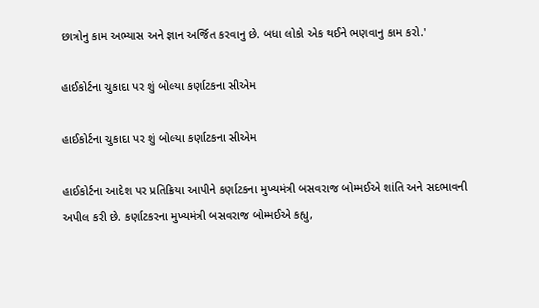છાત્રોનુ કામ અભ્યાસ અને જ્ઞાન અર્જિત કરવાનુ છે. બધા લોકો એક થઈને ભણવાનુ કામ કરો.'

હાઈકોર્ટના ચુકાદા પર શું બોલ્યા કર્ણાટકના સીએમ

હાઈકોર્ટના ચુકાદા પર શું બોલ્યા કર્ણાટકના સીએમ

હાઈકોર્ટના આદેશ પર પ્રતિક્રિયા આપીને કર્ણાટકના મુખ્યમંત્રી બસવરાજ બોમ્મઈએ શાંતિ અને સદભાવની અપીલ કરી છે. કર્ણાટકરના મુખ્યમંત્રી બસવરાજ બોમ્મઈએ કહ્યુ,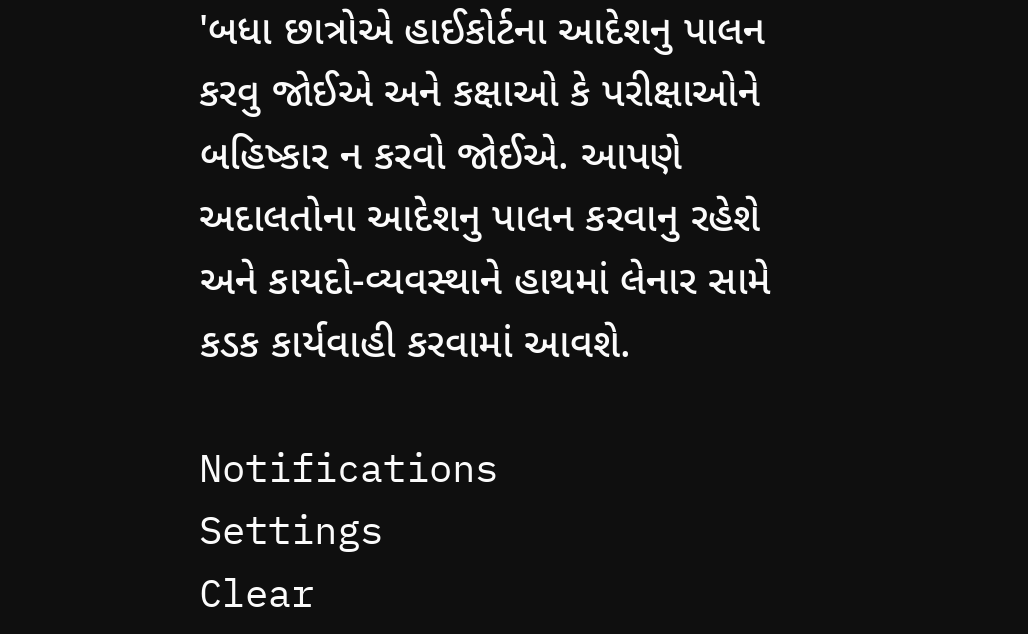'બધા છાત્રોએ હાઈકોર્ટના આદેશનુ પાલન કરવુ જોઈએ અને કક્ષાઓ કે પરીક્ષાઓને બહિષ્કાર ન કરવો જોઈએ. આપણે અદાલતોના આદેશનુ પાલન કરવાનુ રહેશે અને કાયદો-વ્યવસ્થાને હાથમાં લેનાર સામે કડક કાર્યવાહી કરવામાં આવશે.

Notifications
Settings
Clear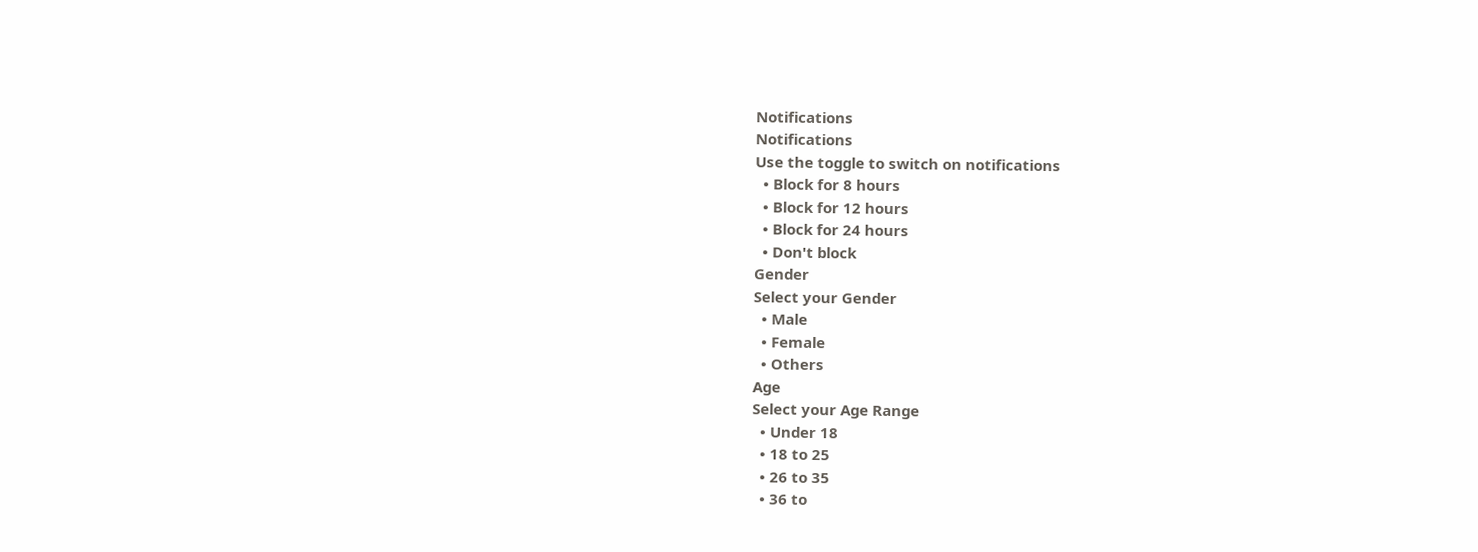Notifications
Notifications
Use the toggle to switch on notifications
  • Block for 8 hours
  • Block for 12 hours
  • Block for 24 hours
  • Don't block
Gender
Select your Gender
  • Male
  • Female
  • Others
Age
Select your Age Range
  • Under 18
  • 18 to 25
  • 26 to 35
  • 36 to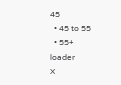45
  • 45 to 55
  • 55+
loader
X